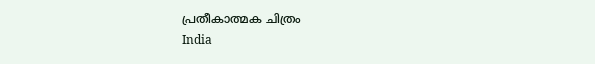പ്രതീകാത്മക ചിത്രം
India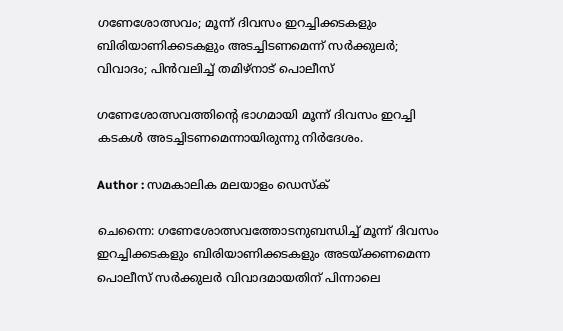ഗണേശോത്സവം; മൂന്ന് ദിവസം ഇറച്ചിക്കടകളും ബിരിയാണിക്കടകളും അടച്ചിടണമെന്ന് സര്‍ക്കുലര്‍; വിവാദം; പിന്‍വലിച്ച് തമിഴ്‌നാട് പൊലീസ്

ഗണേശോത്സവത്തിന്റെ ഭാഗമായി മൂന്ന് ദിവസം ഇറച്ചി കടകള്‍ അടച്ചിടണമെന്നായിരുന്നു നിര്‍ദേശം.

Author : സമകാലിക മലയാളം ഡെസ്ക്

ചെന്നൈ: ഗണേശോത്സവത്തോടനുബന്ധിച്ച് മൂന്ന് ദിവസം ഇറച്ചിക്കടകളും ബിരിയാണിക്കടകളും അടയ്ക്കണമെന്ന പൊലീസ് സര്‍ക്കുലര്‍ വിവാദമായതിന് പിന്നാലെ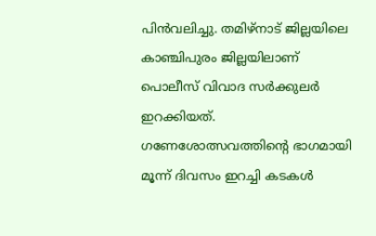പിന്‍വലിച്ചു. തമിഴ്‌നാട് ജില്ലയിലെ കാഞ്ചിപുരം ജില്ലയിലാണ് പൊലീസ് വിവാദ സര്‍ക്കുലര്‍ ഇറക്കിയത്. ഗണേശോത്സവത്തിന്റെ ഭാഗമായി മൂന്ന് ദിവസം ഇറച്ചി കടകള്‍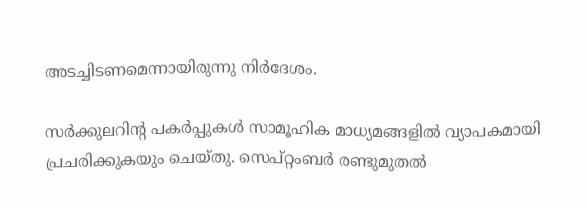അടച്ചിടണമെന്നായിരുന്നു നിര്‍ദേശം.

സര്‍ക്കുലറിന്റ പകര്‍പ്പുകള്‍ സാമൂഹിക മാധ്യമങ്ങളില്‍ വ്യാപകമായി പ്രചരിക്കുകയും ചെയ്തു. സെപ്റ്റംബര്‍ രണ്ടുമുതല്‍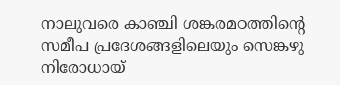നാലുവരെ കാഞ്ചി ശങ്കരമഠത്തിന്റെ സമീപ പ്രദേശങ്ങളിലെയും സെങ്കഴു നിരോധായ്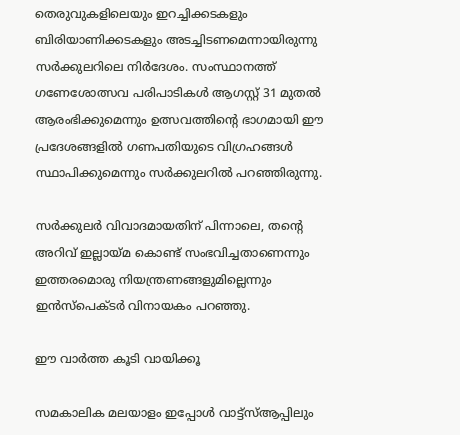തെരുവുകളിലെയും ഇറച്ചിക്കടകളും ബിരിയാണിക്കടകളും അടച്ചിടണമെന്നായിരുന്നു സര്‍ക്കുലറിലെ നിര്‍ദേശം. സംസ്ഥാനത്ത് ഗണേശോത്സവ പരിപാടികള്‍ ആഗസ്റ്റ് 31 മുതല്‍ ആരംഭിക്കുമെന്നും ഉത്സവത്തിന്റെ ഭാഗമായി ഈ പ്രദേശങ്ങളില്‍ ഗണപതിയുടെ വിഗ്രഹങ്ങള്‍ സ്ഥാപിക്കുമെന്നും സര്‍ക്കുലറില്‍ പറഞ്ഞിരുന്നു.

സര്‍ക്കുലര്‍ വിവാദമായതിന് പിന്നാലെ, തന്റെ അറിവ് ഇല്ലായ്മ കൊണ്ട് സംഭവിച്ചതാണെന്നും ഇത്തരമൊരു നിയന്ത്രണങ്ങളുമില്ലെന്നും ഇന്‍സ്‌പെക്ടര്‍ വിനായകം പറഞ്ഞു.

ഈ വാര്‍ത്ത കൂടി വായിക്കൂ

സമകാലിക മലയാളം ഇപ്പോള്‍ വാട്ട്‌സ്ആപ്പിലും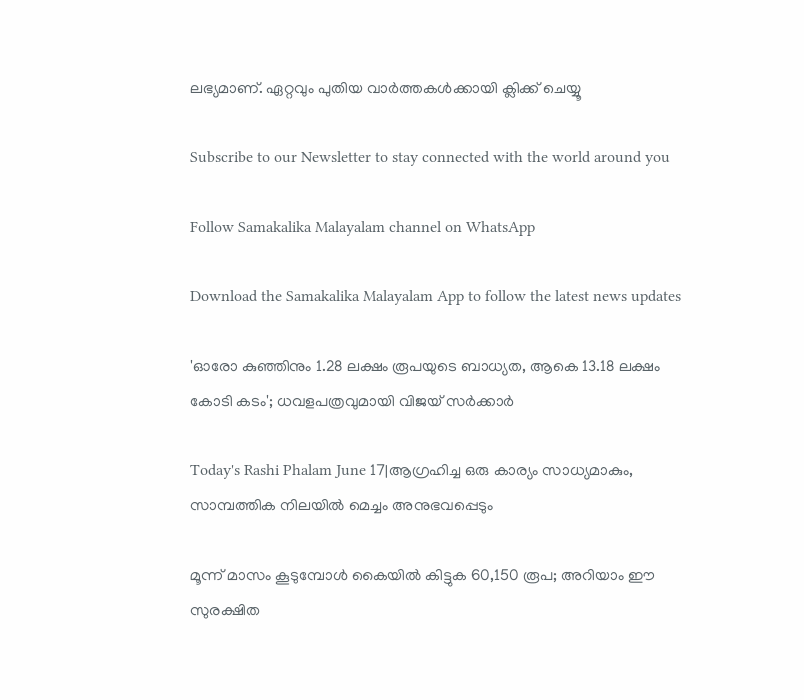ലഭ്യമാണ്. ഏറ്റവും പുതിയ വാര്‍ത്തകള്‍ക്കായി ക്ലിക്ക് ചെയ്യൂ

Subscribe to our Newsletter to stay connected with the world around you

Follow Samakalika Malayalam channel on WhatsApp

Download the Samakalika Malayalam App to follow the latest news updates

'ഓരോ കുഞ്ഞിനും 1.28 ലക്ഷം രൂപയുടെ ബാധ്യത, ആകെ 13.18 ലക്ഷം കോടി കടം'; ധവളപത്രവുമായി വിജയ്‌ സർക്കാർ

Today's Rashi Phalam June 17|ആഗ്രഹിച്ച ഒരു കാര്യം സാധ്യമാകും, സാമ്പത്തിക നിലയിൽ മെച്ചം അനുഭവപ്പെടും

മൂന്ന് മാസം കൂടുമ്പോള്‍ കൈയില്‍ കിട്ടുക 60,150 രൂപ; അറിയാം ഈ സുരക്ഷിത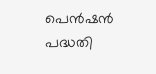പെന്‍ഷന്‍ പദ്ധതി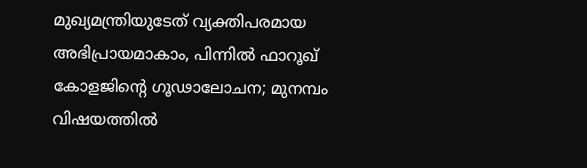മുഖ്യമന്ത്രിയുടേത് വ്യക്തിപരമായ അഭിപ്രായമാകാം, പിന്നിൽ ഫാറൂഖ് കോളജിന്റെ ഗൂഢാലോചന; മുനമ്പം വിഷയത്തിൽ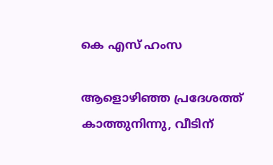കെ എസ് ഹംസ

ആളൊഴിഞ്ഞ പ്രദേശത്ത് കാത്തുനിന്നു, വീടിന്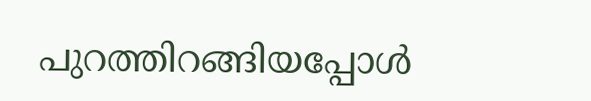പുറത്തിറങ്ങിയപ്പോള്‍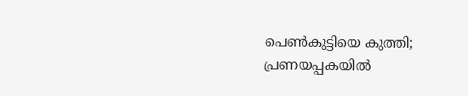പെണ്‍കുട്ടിയെ കുത്തി; പ്രണയപ്പകയില്‍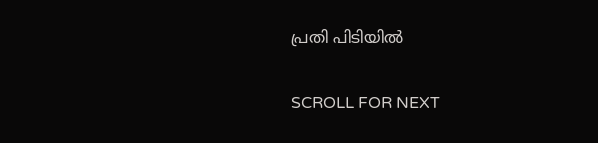പ്രതി പിടിയില്‍

SCROLL FOR NEXT